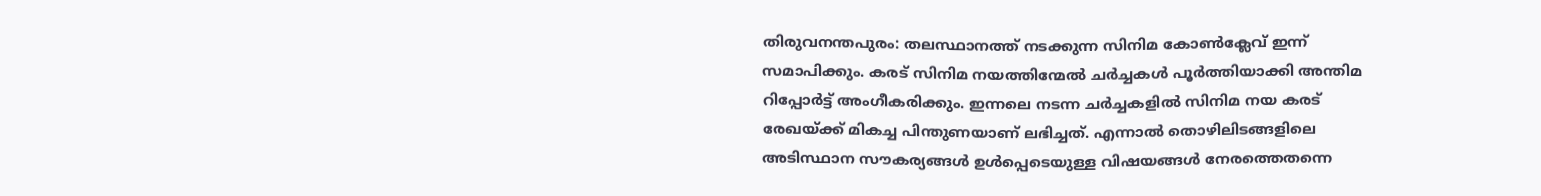തിരുവനന്തപുരം: തലസ്ഥാനത്ത് നടക്കുന്ന സിനിമ കോൺക്ലേവ് ഇന്ന് സമാപിക്കും. കരട് സിനിമ നയത്തിന്മേൽ ചർച്ചകൾ പൂർത്തിയാക്കി അന്തിമ റിപ്പോർട്ട് അംഗീകരിക്കും. ഇന്നലെ നടന്ന ചർച്ചകളിൽ സിനിമ നയ കരട് രേഖയ്ക്ക് മികച്ച പിന്തുണയാണ് ലഭിച്ചത്. എന്നാൽ തൊഴിലിടങ്ങളിലെ അടിസ്ഥാന സൗകര്യങ്ങൾ ഉൾപ്പെടെയുള്ള വിഷയങ്ങൾ നേരത്തെതന്നെ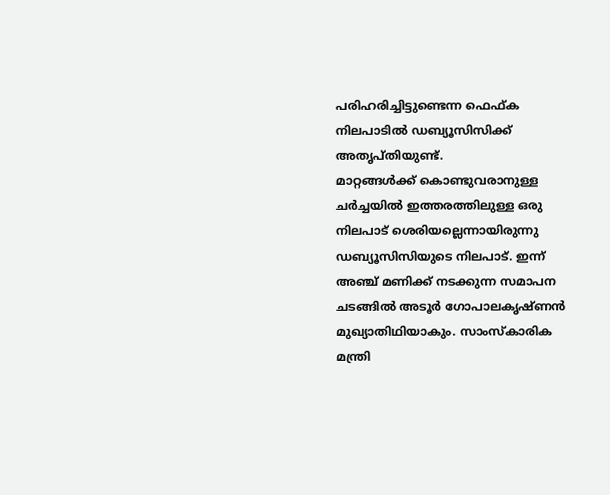പരിഹരിച്ചിട്ടുണ്ടെന്ന ഫെഫ്ക നിലപാടിൽ ഡബ്യൂസിസിക്ക് അതൃപ്തിയുണ്ട്.
മാറ്റങ്ങൾക്ക് കൊണ്ടുവരാനുള്ള ചർച്ചയിൽ ഇത്തരത്തിലുള്ള ഒരു നിലപാട് ശെരിയല്ലെന്നായിരുന്നു ഡബ്യൂസിസിയുടെ നിലപാട്. ഇന്ന് അഞ്ച് മണിക്ക് നടക്കുന്ന സമാപന ചടങ്ങിൽ അടൂർ ഗോപാലകൃഷ്ണൻ മുഖ്യാതിഥിയാകും. സാംസ്കാരിക മന്ത്രി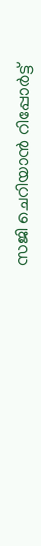സജി ചെറിയാൻ റിപ്പോർട്ട്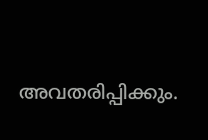അവതരിപ്പിക്കും.